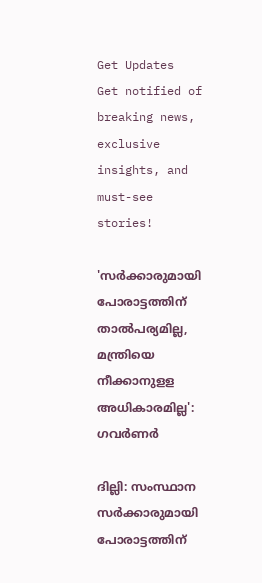Get Updates
Get notified of breaking news, exclusive insights, and must-see stories!

'സര്‍ക്കാരുമായി പോരാട്ടത്തിന് താല്‍പര്യമില്ല, മന്ത്രിയെ നീക്കാനുളള അധികാരമില്ല': ഗവര്‍ണര്‍

ദില്ലി: സംസ്ഥാന സര്‍ക്കാരുമായി പോരാട്ടത്തിന്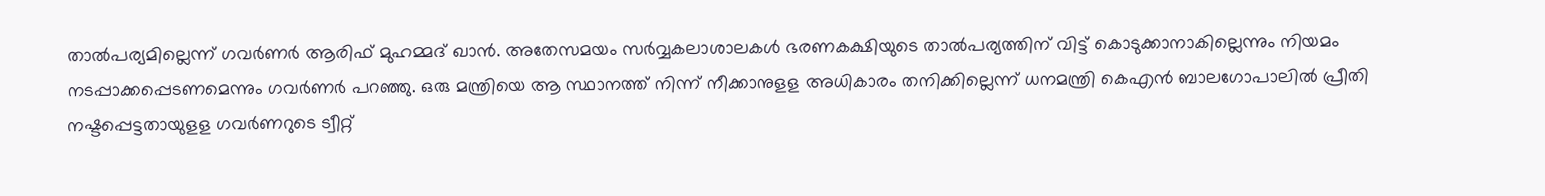താല്‍പര്യമില്ലെന്ന് ഗവര്‍ണര്‍ ആരിഫ് മുഹമ്മദ് ഖാന്‍. അതേസമയം സര്‍വ്വകലാശാലകള്‍ ഭരണകക്ഷിയുടെ താല്‍പര്യത്തിന് വിട്ട് കൊടുക്കാനാകില്ലെന്നും നിയമം നടപ്പാക്കപ്പെടണമെന്നും ഗവര്‍ണര്‍ പറഞ്ഞു. ഒരു മന്ത്രിയെ ആ സ്ഥാനത്ത് നിന്ന് നീക്കാനുളള അധികാരം തനിക്കില്ലെന്ന് ധനമന്ത്രി കെഎന്‍ ബാലഗോപാലില്‍ പ്രീതി നഷ്ടപ്പെട്ടതായുളള ഗവര്‍ണറുടെ ട്വീറ്റ്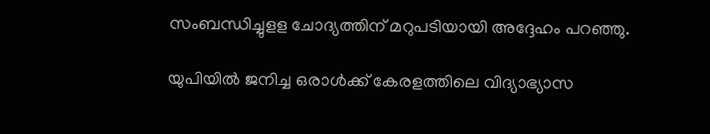സംബന്ധിച്ചുളള ചോദ്യത്തിന് മറുപടിയായി അദ്ദേഹം പറഞ്ഞു.

യുപിയില്‍ ജനിച്ച ഒരാള്‍ക്ക് കേരളത്തിലെ വിദ്യാഭ്യാസ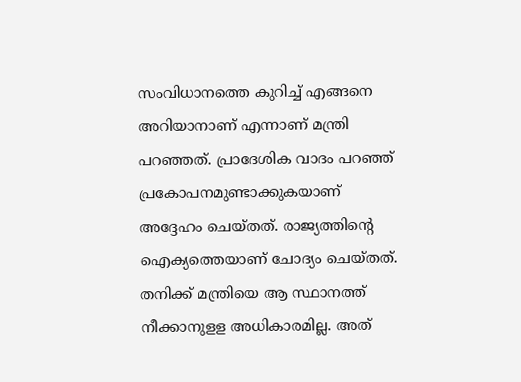സംവിധാനത്തെ കുറിച്ച് എങ്ങനെ അറിയാനാണ് എന്നാണ് മന്ത്രി പറഞ്ഞത്. പ്രാദേശിക വാദം പറഞ്ഞ് പ്രകോപനമുണ്ടാക്കുകയാണ് അദ്ദേഹം ചെയ്തത്. രാജ്യത്തിന്റെ ഐക്യത്തെയാണ് ചോദ്യം ചെയ്തത്. തനിക്ക് മന്ത്രിയെ ആ സ്ഥാനത്ത് നീക്കാനുളള അധികാരമില്ല. അത്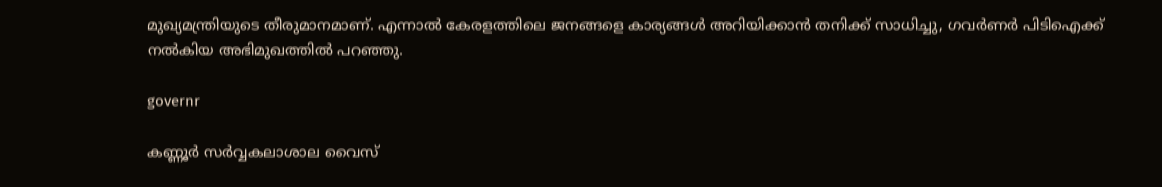മുഖ്യമന്ത്രിയുടെ തീരുമാനമാണ്. എന്നാല്‍ കേരളത്തിലെ ജനങ്ങളെ കാര്യങ്ങള്‍ അറിയിക്കാന്‍ തനിക്ക് സാധിച്ചു, ഗവര്‍ണര്‍ പിടിഐക്ക് നല്‍കിയ അഭിമുഖത്തില്‍ പറഞ്ഞു.

governr

കണ്ണൂര്‍ സര്‍വ്വകലാശാല വൈസ്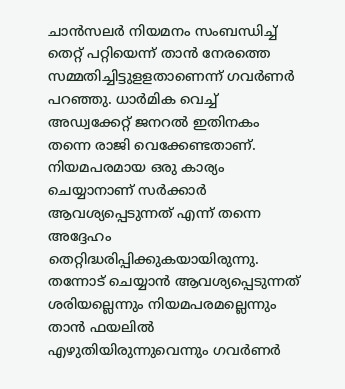ചാന്‍സലര്‍ നിയമനം സംബന്ധിച്ച് തെറ്റ് പറ്റിയെന്ന് താന്‍ നേരത്തെ സമ്മതിച്ചിട്ടുളളതാണെന്ന് ഗവര്‍ണര്‍ പറഞ്ഞു. ധാര്‍മിക വെച്ച് അഡ്വക്കേറ്റ് ജനറല്‍ ഇതിനകം തന്നെ രാജി വെക്കേണ്ടതാണ്. നിയമപരമായ ഒരു കാര്യം ചെയ്യാനാണ് സര്‍ക്കാര്‍ ആവശ്യപ്പെടുന്നത് എന്ന് തന്നെ അദ്ദേഹം തെറ്റിദ്ധരിപ്പിക്കുകയായിരുന്നു. തന്നോട് ചെയ്യാന്‍ ആവശ്യപ്പെടുന്നത് ശരിയല്ലെന്നും നിയമപരമല്ലെന്നും താന്‍ ഫയലില്‍ എഴുതിയിരുന്നുവെന്നും ഗവര്‍ണര്‍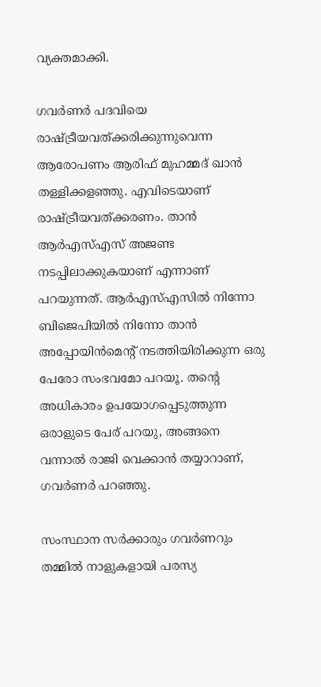വ്യക്തമാക്കി.

ഗവര്‍ണര്‍ പദവിയെ രാഷ്ട്രീയവത്ക്കരിക്കുന്നുവെന്ന ആരോപണം ആരിഫ് മുഹമ്മദ് ഖാന്‍ തള്ളിക്കളഞ്ഞു. എവിടെയാണ് രാഷ്ട്രീയവത്ക്കരണം. താന്‍ ആര്‍എസ്എസ് അജണ്ട നടപ്പിലാക്കുകയാണ് എന്നാണ് പറയുന്നത്. ആര്‍എസ്എസില്‍ നിന്നോ ബിജെപിയില്‍ നിന്നോ താന്‍ അപ്പോയിന്‍മെന്റ് നടത്തിയിരിക്കുന്ന ഒരു പേരോ സംഭവമോ പറയൂ. തന്റെ അധികാരം ഉപയോഗപ്പെടുത്തുന്ന ഒരാളുടെ പേര് പറയു, അങ്ങനെ വന്നാല്‍ രാജി വെക്കാന്‍ തയ്യാറാണ്, ഗവര്‍ണര്‍ പറഞ്ഞു.

സംസ്ഥാന സര്‍ക്കാരും ഗവര്‍ണറും തമ്മില്‍ നാളുകളായി പരസ്യ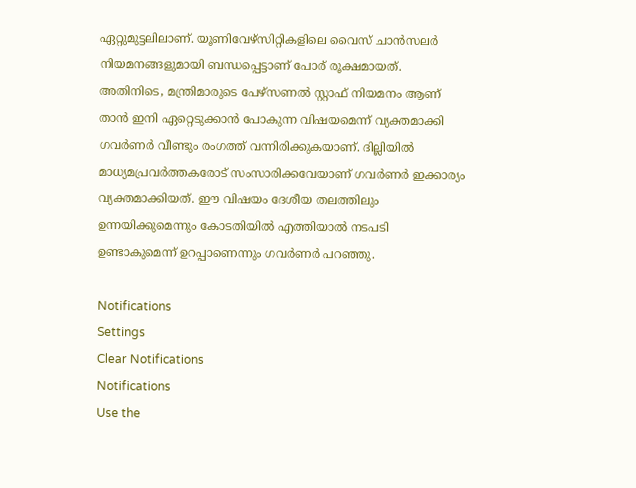ഏറ്റുമുട്ടലിലാണ്. യൂണിവേഴ്‌സിറ്റികളിലെ വൈസ് ചാന്‍സലര്‍ നിയമനങ്ങളുമായി ബന്ധപ്പെട്ടാണ് പോര് രൂക്ഷമായത്. അതിനിടെ, മന്ത്രിമാരുടെ പേഴ്‌സണല്‍ സ്റ്റാഫ് നിയമനം ആണ് താന്‍ ഇനി ഏറ്റെടുക്കാന്‍ പോകുന്ന വിഷയമെന്ന് വ്യക്തമാക്കി ഗവര്‍ണര്‍ വീണ്ടും രംഗത്ത് വന്നിരിക്കുകയാണ്. ദില്ലിയില്‍ മാധ്യമപ്രവര്‍ത്തകരോട് സംസാരിക്കവേയാണ് ഗവര്‍ണര്‍ ഇക്കാര്യം വ്യക്തമാക്കിയത്. ഈ വിഷയം ദേശീയ തലത്തിലും ഉന്നയിക്കുമെന്നും കോടതിയില്‍ എത്തിയാല്‍ നടപടി ഉണ്ടാകുമെന്ന് ഉറപ്പാണെന്നും ഗവര്‍ണര്‍ പറഞ്ഞു.

Notifications
Settings
Clear Notifications
Notifications
Use the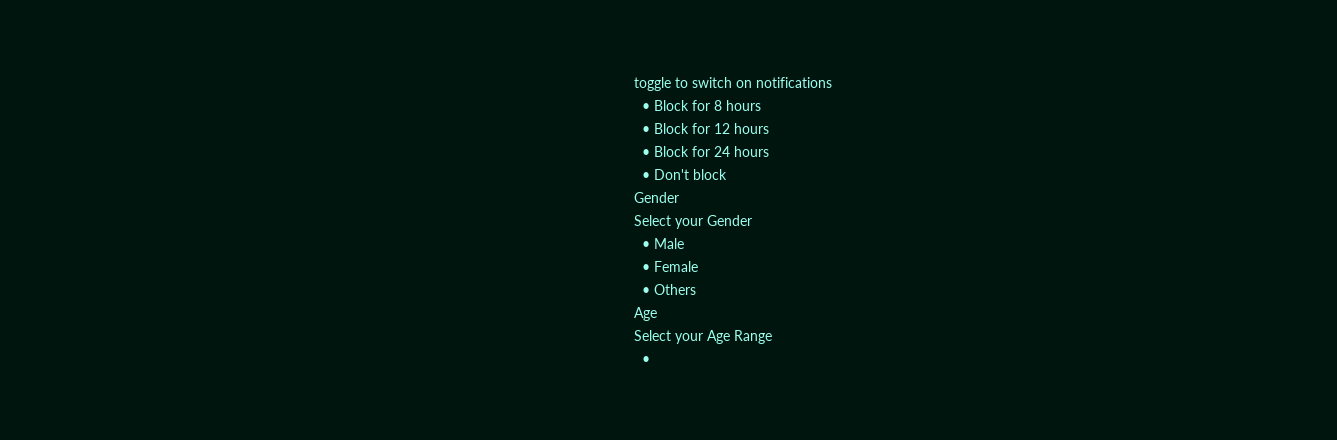toggle to switch on notifications
  • Block for 8 hours
  • Block for 12 hours
  • Block for 24 hours
  • Don't block
Gender
Select your Gender
  • Male
  • Female
  • Others
Age
Select your Age Range
  •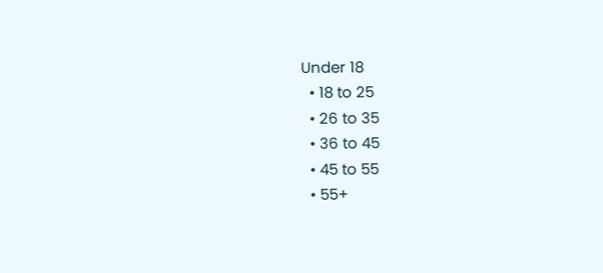Under 18
  • 18 to 25
  • 26 to 35
  • 36 to 45
  • 45 to 55
  • 55+